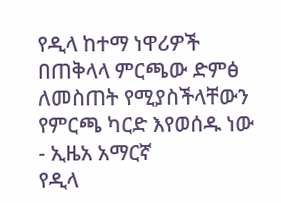የዲላ ከተማ ነዋሪዎች በጠቅላላ ምርጫው ድምፅ ለመስጠት የሚያስችላቸውን የምርጫ ካርድ እየወሰዱ ነው - ኢዜአ አማርኛ
የዲላ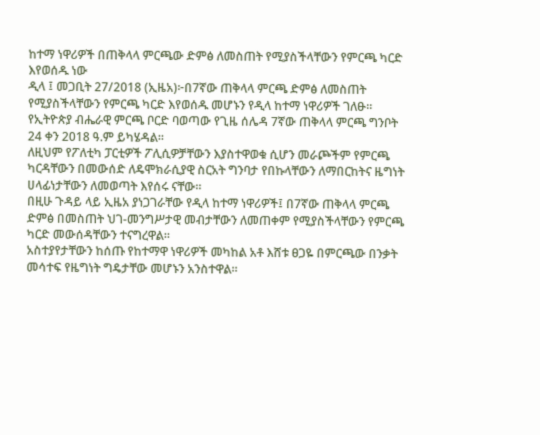ከተማ ነዋሪዎች በጠቅላላ ምርጫው ድምፅ ለመስጠት የሚያስችላቸውን የምርጫ ካርድ እየወሰዱ ነው
ዲላ ፤ መጋቢት 27/2018 (ኢዜአ)፦በ7ኛው ጠቅላላ ምርጫ ድምፅ ለመስጠት የሚያስችላቸውን የምርጫ ካርድ እየወሰዱ መሆኑን የዲላ ከተማ ነዋሪዎች ገለፁ።
የኢትዮጵያ ብሔራዊ ምርጫ ቦርድ ባወጣው የጊዜ ሰሌዳ 7ኛው ጠቅላላ ምርጫ ግንቦት 24 ቀን 2018 ዓ.ም ይካሄዳል።
ለዚህም የፖለቲካ ፓርቲዎች ፖሊሲዎቻቸውን እያስተዋወቁ ሲሆን መራጮችም የምርጫ ካርዳቸውን በመውሰድ ለዴሞክራሲያዊ ስርአት ግንባታ የበኩላቸውን ለማበርከትና ዜግነት ሀላፊነታቸውን ለመወጣት እየሰሩ ናቸው።
በዚሁ ጉዳይ ላይ ኢዜአ ያነጋገራቸው የዲላ ከተማ ነዋሪዎች፤ በ7ኛው ጠቅላላ ምርጫ ድምፅ በመስጠት ህገ-መንግሥታዊ መብታቸውን ለመጠቀም የሚያስችላቸውን የምርጫ ካርድ መውሰዳቸውን ተናግረዋል።
አስተያየታቸውን ከሰጡ የከተማዋ ነዋሪዎች መካከል አቶ እሸቱ ፀጋዬ በምርጫው በንቃት መሳተፍ የዜግነት ግዴታቸው መሆኑን አንስተዋል።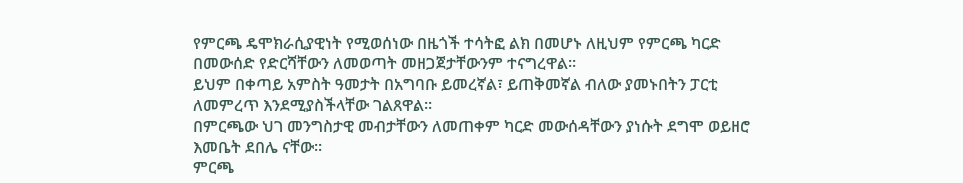የምርጫ ዴሞክራሲያዊነት የሚወሰነው በዜጎች ተሳትፎ ልክ በመሆኑ ለዚህም የምርጫ ካርድ በመውሰድ የድርሻቸውን ለመወጣት መዘጋጀታቸውንም ተናግረዋል።
ይህም በቀጣይ አምስት ዓመታት በአግባቡ ይመረኛል፣ ይጠቅመኛል ብለው ያመኑበትን ፓርቲ ለመምረጥ እንደሚያስችላቸው ገልጸዋል።
በምርጫው ህገ መንግስታዊ መብታቸውን ለመጠቀም ካርድ መውሰዳቸውን ያነሱት ደግሞ ወይዘሮ እመቤት ደበሌ ናቸው።
ምርጫ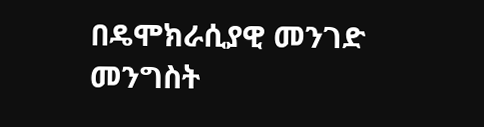በዴሞክራሲያዊ መንገድ መንግስት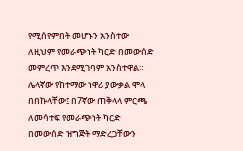የሚሰየምበት መሆኑን አንስተው ለዚህም የመራጭነት ካርድ በመውሰድ መምረጥ እንደሚገባም አንስተዋል።
ሌላኛው የከተማው ነዋሪ ያውቃል ሞላ በበኩላቸው፤ በ7ኛው ጠቅላላ ምርጫ ለመሳተፍ የመራጭነት ካርድ በመውሰድ ዝግጅት ማድረጋቸውን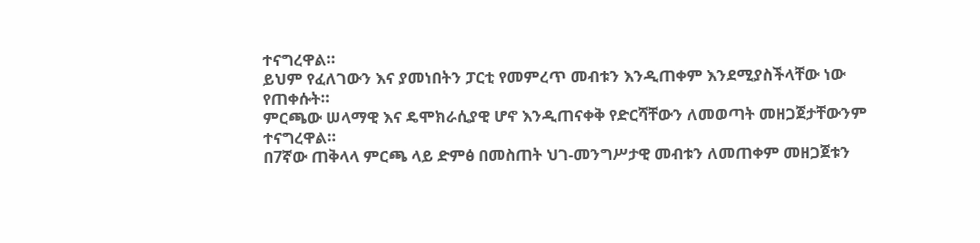ተናግረዋል።
ይህም የፈለገውን እና ያመነበትን ፓርቲ የመምረጥ መብቱን እንዲጠቀም እንደሚያስችላቸው ነው የጠቀሱት።
ምርጫው ሠላማዊ እና ዴሞክራሲያዊ ሆኖ እንዲጠናቀቅ የድርሻቸውን ለመወጣት መዘጋጀታቸውንም ተናግረዋል።
በ7ኛው ጠቅላላ ምርጫ ላይ ድምፅ በመስጠት ህገ-መንግሥታዊ መብቱን ለመጠቀም መዘጋጀቱን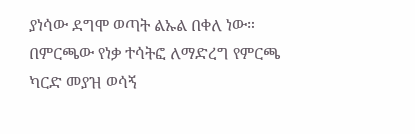ያነሳው ደግሞ ወጣት ልኡል በቀለ ነው።
በምርጫው የነቃ ተሳትፎ ለማድረግ የምርጫ ካርድ መያዝ ወሳኝ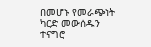በመሆኑ የመራጭነት ካርድ መውሰዱን ተናግሮ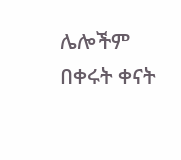ሌሎችም በቀሩት ቀናት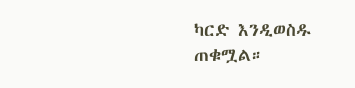ካርድ እንዲወስዱ ጠቁሟል።